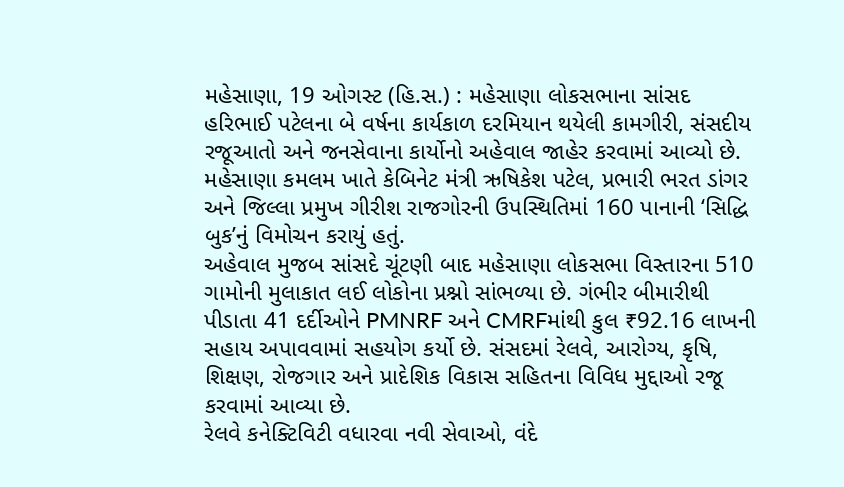મહેસાણા, 19 ઓગસ્ટ (હિ.સ.) : મહેસાણા લોકસભાના સાંસદ હરિભાઈ પટેલના બે વર્ષના કાર્યકાળ દરમિયાન થયેલી કામગીરી, સંસદીય રજૂઆતો અને જનસેવાના કાર્યોનો અહેવાલ જાહેર કરવામાં આવ્યો છે. મહેસાણા કમલમ ખાતે કેબિનેટ મંત્રી ઋષિકેશ પટેલ, પ્રભારી ભરત ડાંગર અને જિલ્લા પ્રમુખ ગીરીશ રાજગોરની ઉપસ્થિતિમાં 160 પાનાની ‘સિદ્ધિ બુક’નું વિમોચન કરાયું હતું.
અહેવાલ મુજબ સાંસદે ચૂંટણી બાદ મહેસાણા લોકસભા વિસ્તારના 510 ગામોની મુલાકાત લઈ લોકોના પ્રશ્નો સાંભળ્યા છે. ગંભીર બીમારીથી પીડાતા 41 દર્દીઓને PMNRF અને CMRFમાંથી કુલ ₹92.16 લાખની સહાય અપાવવામાં સહયોગ કર્યો છે. સંસદમાં રેલવે, આરોગ્ય, કૃષિ, શિક્ષણ, રોજગાર અને પ્રાદેશિક વિકાસ સહિતના વિવિધ મુદ્દાઓ રજૂ કરવામાં આવ્યા છે.
રેલવે કનેક્ટિવિટી વધારવા નવી સેવાઓ, વંદે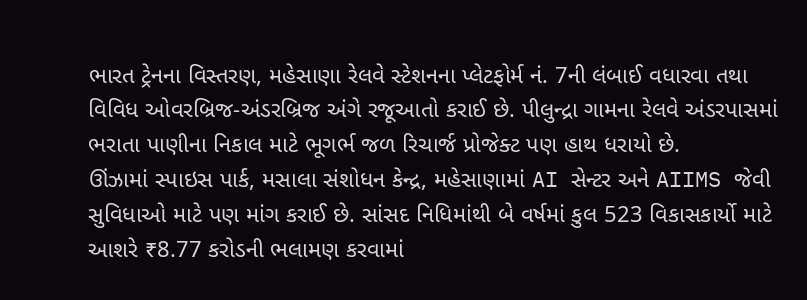ભારત ટ્રેનના વિસ્તરણ, મહેસાણા રેલવે સ્ટેશનના પ્લેટફોર્મ નં. 7ની લંબાઈ વધારવા તથા વિવિધ ઓવરબ્રિજ-અંડરબ્રિજ અંગે રજૂઆતો કરાઈ છે. પીલુન્દ્રા ગામના રેલવે અંડરપાસમાં ભરાતા પાણીના નિકાલ માટે ભૂગર્ભ જળ રિચાર્જ પ્રોજેક્ટ પણ હાથ ધરાયો છે.
ઊંઝામાં સ્પાઇસ પાર્ક, મસાલા સંશોધન કેન્દ્ર, મહેસાણામાં AI સેન્ટર અને AIIMS જેવી સુવિધાઓ માટે પણ માંગ કરાઈ છે. સાંસદ નિધિમાંથી બે વર્ષમાં કુલ 523 વિકાસકાર્યો માટે આશરે ₹8.77 કરોડની ભલામણ કરવામાં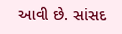આવી છે. સાંસદ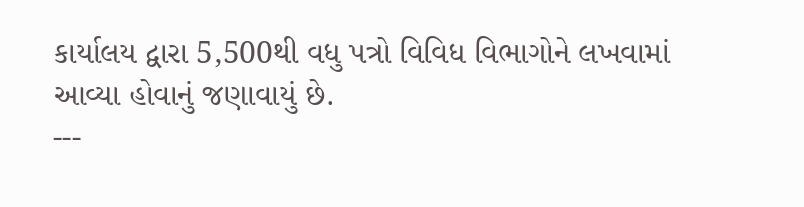કાર્યાલય દ્વારા 5,500થી વધુ પત્રો વિવિધ વિભાગોને લખવામાં આવ્યા હોવાનું જણાવાયું છે.
---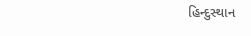હિન્દુસ્થાન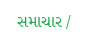સમાચાર /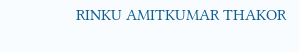RINKU AMITKUMAR THAKOR